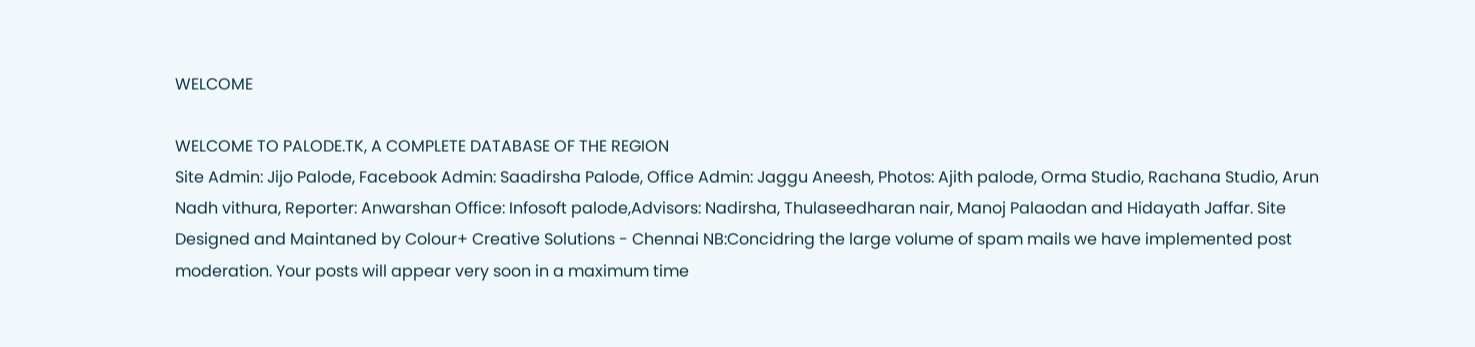WELCOME

WELCOME TO PALODE.TK, A COMPLETE DATABASE OF THE REGION
Site Admin: Jijo Palode, Facebook Admin: Saadirsha Palode, Office Admin: Jaggu Aneesh, Photos: Ajith palode, Orma Studio, Rachana Studio, Arun Nadh vithura, Reporter: Anwarshan Office: Infosoft palode,Advisors: Nadirsha, Thulaseedharan nair, Manoj Palaodan and Hidayath Jaffar. Site Designed and Maintaned by Colour+ Creative Solutions - Chennai NB:Concidring the large volume of spam mails we have implemented post moderation. Your posts will appear very soon in a maximum time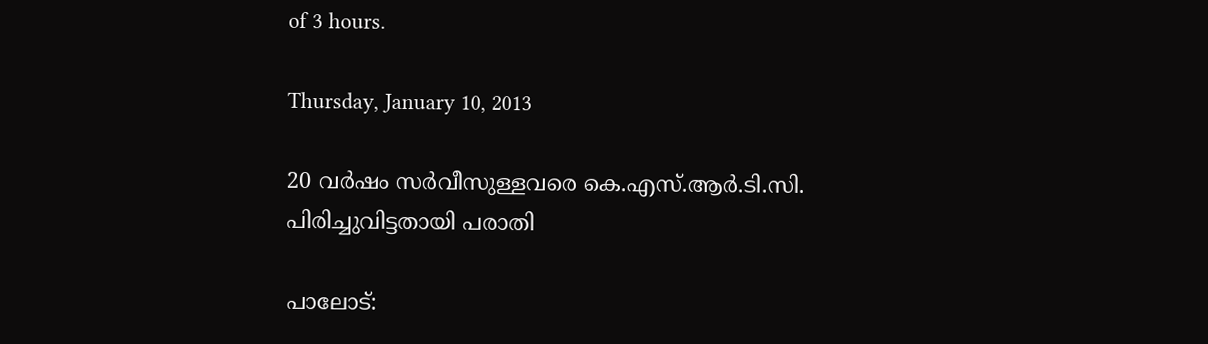of 3 hours.

Thursday, January 10, 2013

20 വര്‍ഷം സര്‍വീസുള്ളവരെ കെ.എസ്.ആര്‍.ടി.സി. പിരിച്ചുവിട്ടതായി പരാതി

പാലോട്: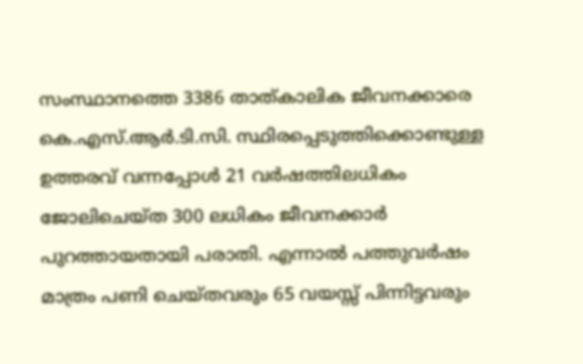സംസ്ഥാനത്തെ 3386 താത്കാലിക ജീവനക്കാരെ കെ.എസ്.ആര്‍.ടി.സി. സ്ഥിരപ്പെടുത്തിക്കൊണ്ടുള്ള ഉത്തരവ് വന്നപ്പോള്‍ 21 വര്‍ഷത്തിലധികം ജോലിചെയ്ത 300 ലധികം ജീവനക്കാര്‍ പുറത്തായതായി പരാതി. എന്നാല്‍ പത്തുവര്‍ഷം മാത്രം പണി ചെയ്തവരും 65 വയസ്സ് പിന്നിട്ടവരും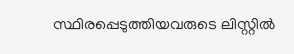സ്ഥിരപ്പെടുത്തിയവരുടെ ലിസ്റ്റില്‍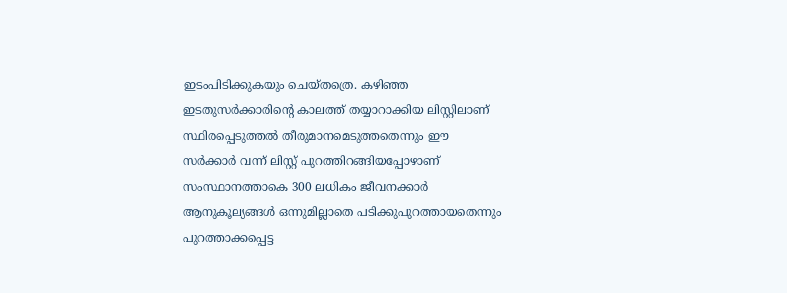ഇടംപിടിക്കുകയും ചെയ്തത്രെ. കഴിഞ്ഞ ഇടതുസര്‍ക്കാരിന്റെ കാലത്ത് തയ്യാറാക്കിയ ലിസ്റ്റിലാണ് സ്ഥിരപ്പെടുത്തല്‍ തീരുമാനമെടുത്തതെന്നും ഈ സര്‍ക്കാര്‍ വന്ന് ലിസ്റ്റ് പുറത്തിറങ്ങിയപ്പോഴാണ് സംസ്ഥാനത്താകെ 300 ലധികം ജീവനക്കാര്‍ ആനുകൂല്യങ്ങള്‍ ഒന്നുമില്ലാതെ പടിക്കുപുറത്തായതെന്നും പുറത്താക്കപ്പെട്ട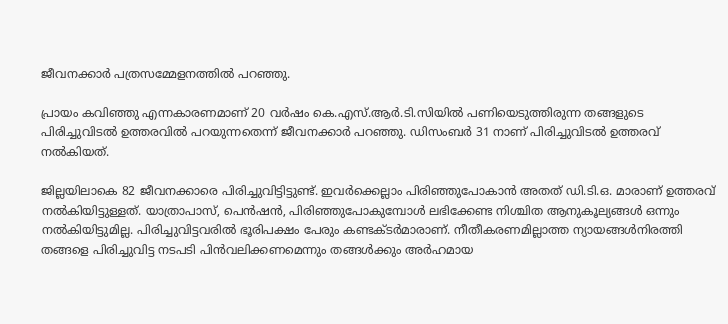ജീവനക്കാര്‍ പത്രസമ്മേളനത്തില്‍ പറഞ്ഞു.

പ്രായം കവിഞ്ഞു എന്നകാരണമാണ് 20 വര്‍ഷം കെ.എസ്.ആര്‍.ടി.സിയില്‍ പണിയെടുത്തിരുന്ന തങ്ങളുടെ പിരിച്ചുവിടല്‍ ഉത്തരവില്‍ പറയുന്നതെന്ന് ജീവനക്കാര്‍ പറഞ്ഞു. ഡിസംബര്‍ 31 നാണ് പിരിച്ചുവിടല്‍ ഉത്തരവ് നല്‍കിയത്.

ജില്ലയിലാകെ 82 ജീവനക്കാരെ പിരിച്ചുവിട്ടിട്ടുണ്ട്. ഇവര്‍ക്കെല്ലാം പിരിഞ്ഞുപോകാന്‍ അതത് ഡി.ടി.ഒ. മാരാണ് ഉത്തരവ് നല്‍കിയിട്ടുള്ളത്. യാത്രാപാസ്, പെന്‍ഷന്‍, പിരിഞ്ഞുപോകുമ്പോള്‍ ലഭിക്കേണ്ട നിശ്ചിത ആനുകൂല്യങ്ങള്‍ ഒന്നും നല്‍കിയിട്ടുമില്ല. പിരിച്ചുവിട്ടവരില്‍ ഭൂരിപക്ഷം പേരും കണ്ടക്ടര്‍മാരാണ്. നീതീകരണമില്ലാത്ത ന്യായങ്ങള്‍നിരത്തി തങ്ങളെ പിരിച്ചുവിട്ട നടപടി പിന്‍വലിക്കണമെന്നും തങ്ങള്‍ക്കും അര്‍ഹമായ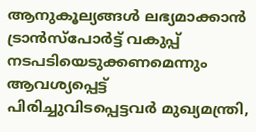ആനുകൂല്യങ്ങള്‍ ലഭ്യമാക്കാന്‍ ട്രാന്‍സ്‌പോര്‍ട്ട് വകുപ്പ് നടപടിയെടുക്കണമെന്നും ആവശ്യപ്പെട്ട് പിരിച്ചുവിടപ്പെട്ടവര്‍ മുഖ്യമന്ത്രി,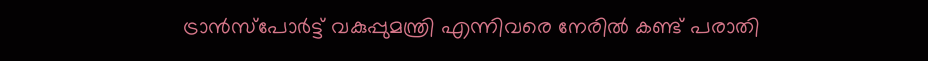ട്രാന്‍സ്‌പോര്‍ട്ട് വകുപ്പുമന്ത്രി എന്നിവരെ നേരില്‍ കണ്ട് പരാതി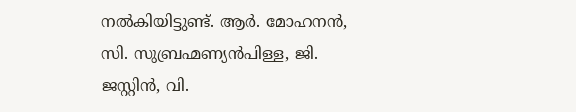നല്‍കിയിട്ടുണ്ട്. ആര്‍. മോഹനന്‍, സി. സുബ്രഹ്മണ്യന്‍പിള്ള, ജി. ജസ്റ്റിന്‍, വി.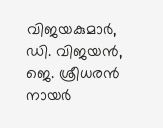വിജയകുമാര്‍, ഡി. വിജയന്‍, ജെ. ശ്രീധരന്‍ നായര്‍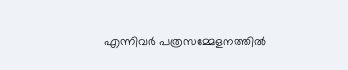എന്നിവര്‍ പത്രസമ്മേളനത്തില്‍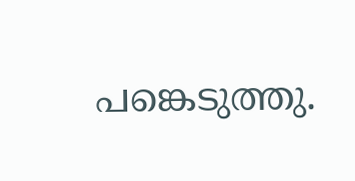പങ്കെടുത്തു.